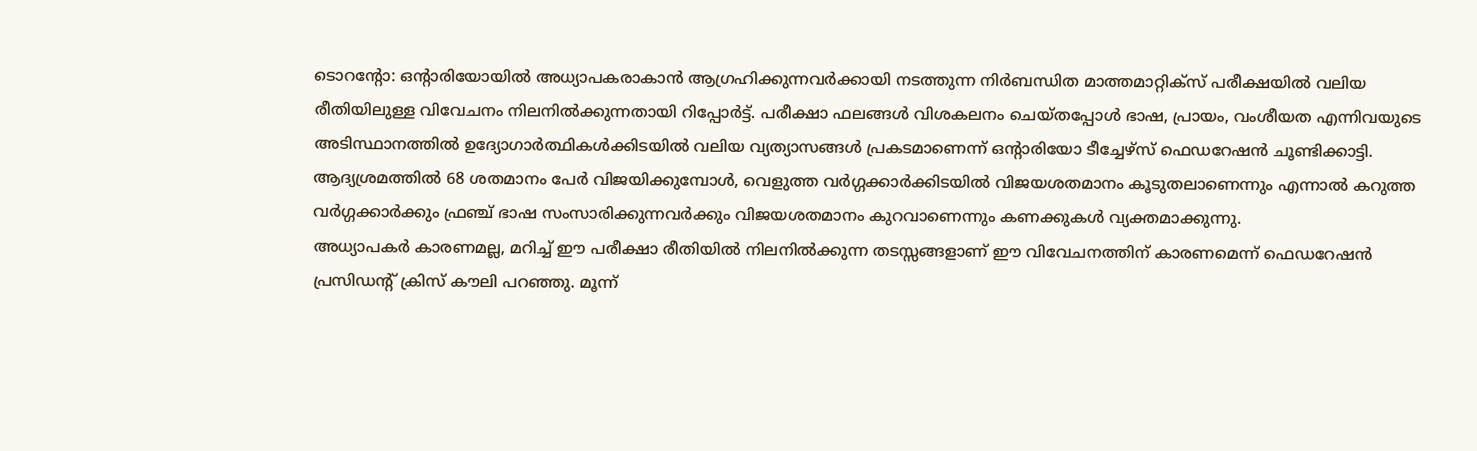ടൊറന്റോ: ഒന്റാരിയോയിൽ അധ്യാപകരാകാൻ ആഗ്രഹിക്കുന്നവർക്കായി നടത്തുന്ന നിർബന്ധിത മാത്തമാറ്റിക്സ് പരീക്ഷയിൽ വലിയ രീതിയിലുള്ള വിവേചനം നിലനിൽക്കുന്നതായി റിപ്പോർട്ട്. പരീക്ഷാ ഫലങ്ങൾ വിശകലനം ചെയ്തപ്പോൾ ഭാഷ, പ്രായം, വംശീയത എന്നിവയുടെ അടിസ്ഥാനത്തിൽ ഉദ്യോഗാർത്ഥികൾക്കിടയിൽ വലിയ വ്യത്യാസങ്ങൾ പ്രകടമാണെന്ന് ഒന്റാരിയോ ടീച്ചേഴ്സ് ഫെഡറേഷൻ ചൂണ്ടിക്കാട്ടി. ആദ്യശ്രമത്തിൽ 68 ശതമാനം പേർ വിജയിക്കുമ്പോൾ, വെളുത്ത വർഗ്ഗക്കാർക്കിടയിൽ വിജയശതമാനം കൂടുതലാണെന്നും എന്നാൽ കറുത്ത വർഗ്ഗക്കാർക്കും ഫ്രഞ്ച് ഭാഷ സംസാരിക്കുന്നവർക്കും വിജയശതമാനം കുറവാണെന്നും കണക്കുകൾ വ്യക്തമാക്കുന്നു.
അധ്യാപകർ കാരണമല്ല, മറിച്ച് ഈ പരീക്ഷാ രീതിയിൽ നിലനിൽക്കുന്ന തടസ്സങ്ങളാണ് ഈ വിവേചനത്തിന് കാരണമെന്ന് ഫെഡറേഷൻ പ്രസിഡന്റ് ക്രിസ് കൗലി പറഞ്ഞു. മൂന്ന്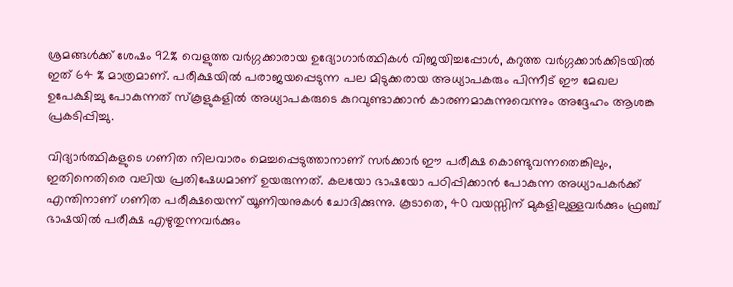ശ്രമങ്ങൾക്ക് ശേഷം 92% വെളുത്ത വർഗ്ഗക്കാരായ ഉദ്യോഗാർത്ഥികൾ വിജയിച്ചപ്പോൾ, കറുത്ത വർഗ്ഗക്കാർക്കിടയിൽ ഇത് 64 % മാത്രമാണ്. പരീക്ഷയിൽ പരാജയപ്പെടുന്ന പല മിടുക്കരായ അധ്യാപകരും പിന്നീട് ഈ മേഖല ഉപേക്ഷിച്ചു പോകുന്നത് സ്കൂളുകളിൽ അധ്യാപകരുടെ കുറവുണ്ടാക്കാൻ കാരണമാകുന്നുവെന്നും അദ്ദേഹം ആശങ്ക പ്രകടിപ്പിച്ചു.

വിദ്യാർത്ഥികളുടെ ഗണിത നിലവാരം മെച്ചപ്പെടുത്താനാണ് സർക്കാർ ഈ പരീക്ഷ കൊണ്ടുവന്നതെങ്കിലും, ഇതിനെതിരെ വലിയ പ്രതിഷേധമാണ് ഉയരുന്നത്. കലയോ ഭാഷയോ പഠിപ്പിക്കാൻ പോകുന്ന അധ്യാപകർക്ക് എന്തിനാണ് ഗണിത പരീക്ഷയെന്ന് യൂണിയനുകൾ ചോദിക്കുന്നു. കൂടാതെ, 40 വയസ്സിന് മുകളിലുള്ളവർക്കും ഫ്രഞ്ച് ഭാഷയിൽ പരീക്ഷ എഴുതുന്നവർക്കും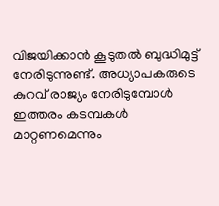വിജയിക്കാൻ കൂടുതൽ ബുദ്ധിമുട്ട് നേരിടുന്നുണ്ട്. അധ്യാപകരുടെ കുറവ് രാജ്യം നേരിടുമ്പോൾ ഇത്തരം കടമ്പകൾ മാറ്റണമെന്നും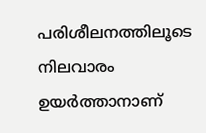പരിശീലനത്തിലൂടെ നിലവാരം ഉയർത്താനാണ്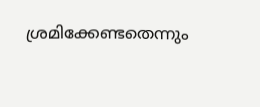ശ്രമിക്കേണ്ടതെന്നും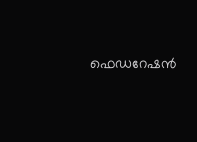ഫെഡറേഷൻ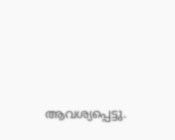ആവശ്യപ്പെട്ടു.